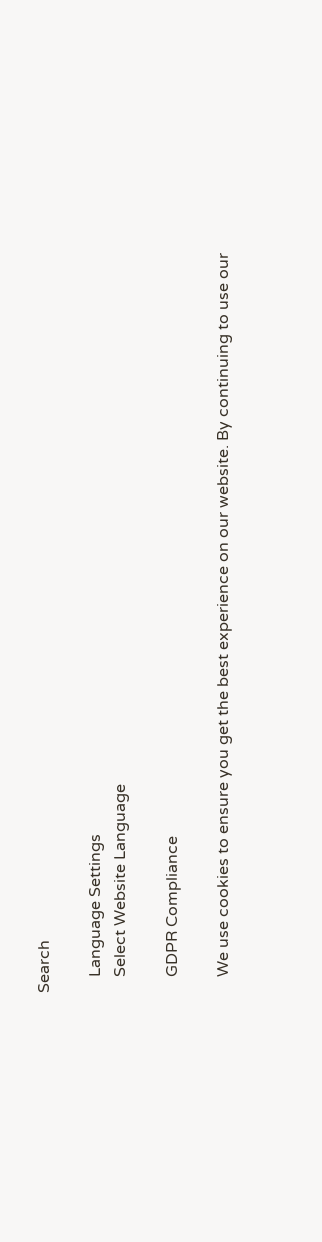Search

    Language Settings
    Select Website Language

    GDPR Compliance

    We use cookies to ensure you get the best experience on our website. By continuing to use our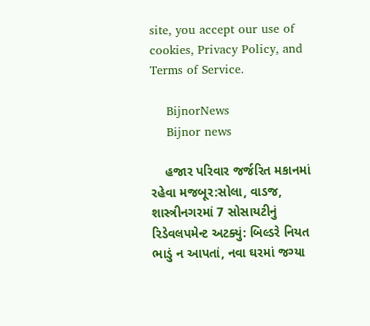site, you accept our use of cookies, Privacy Policy, and Terms of Service.

    BijnorNews
    Bijnor news

    હજાર પરિવાર જર્જરિત મકાનમાં રહેવા મજબૂર:સોલા, વાડજ, શાસ્ત્રીનગરમાં 7 સોસાયટીનું રિડેવલપમેન્ટ અટક્યું: બિલ્ડરે નિયત ભાડું ન આપતાં, નવા ઘરમાં જગ્યા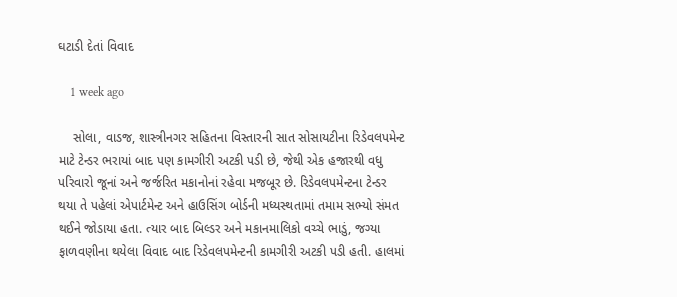ઘટાડી દેતાં વિવાદ

    1 week ago

    સોલા, વાડજ, શાસ્ત્રીનગર સહિતના વિસ્તારની સાત સોસાયટીના રિડેવલપમેન્ટ માટે ટેન્ડર ભરાયાં બાદ પણ કામગીરી અટકી પડી છે, જેથી એક હજારથી વધુ પરિવારો જૂનાં અને જર્જરિત મકાનોનાં રહેવા મજબૂર છે. રિડેવલપમેન્ટના ટેન્ડર થયા તે પહેલાં એપાર્ટમેન્ટ અને હાઉસિંગ બોર્ડની મધ્યસ્થતામાં તમામ સભ્યો સંમત થઈને જોડાયા હતા. ત્યાર બાદ બિલ્ડર અને મકાનમાલિકો વચ્ચે ભાડું, જગ્યા ફાળવણીના થયેલા વિવાદ બાદ રિડેવલપમેન્ટની કામગીરી અટકી પડી હતી. હાલમાં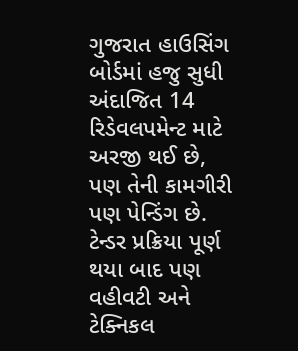ગુજરાત હાઉસિંગ બોર્ડમાં હજુ સુધી અંદાજિત 14 રિડેવલપમેન્ટ માટે અરજી થઈ છે, પણ તેની કામગીરી પણ પેન્ડિંગ છે. ટેન્ડર પ્રક્રિયા પૂર્ણ થયા બાદ પણ વહીવટી અને ટેક્નિકલ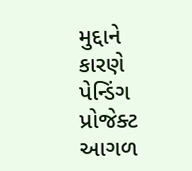મુદ્દાને કારણે પેન્ડિંગ પ્રોજેક્ટ આગળ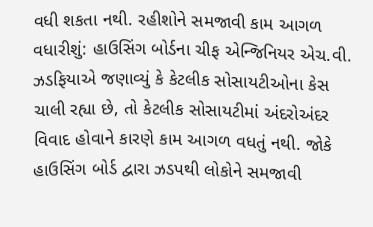વધી શકતા નથી. રહીશોને સમજાવી કામ આગળ વધારીશું: હાઉસિંગ બોર્ડના ચીફ એન્જિનિયર એચ.વી. ઝડફિયાએ જણાવ્યું કે કેટલીક સોસાયટીઓના કેસ ચાલી રહ્યા છે, તો કેટલીક સોસાયટીમાં અંદરોઅંદર વિવાદ હોવાને કારણે કામ આગળ વધતું નથી. જોકે હાઉસિંગ બોર્ડ દ્વારા ઝડપથી લોકોને સમજાવી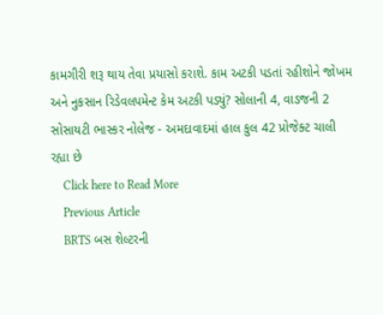કામગીરી શરૂ થાય તેવા પ્રયાસો કરાશે. કામ અટકી પડતાં રહીશોને જોખમ અને નુકસાન રિડેવલપમેન્ટ કેમ અટકી પડ્યું? સોલાની 4, વાડજની 2 સોસાયટી ભાસ્કર નોલેજ - અમદાવાદમાં હાલ કુલ 42 પ્રોજેક્ટ ચાલી રહ્યા છે
    Click here to Read More
    Previous Article
    BRTS બસ શેલ્ટરની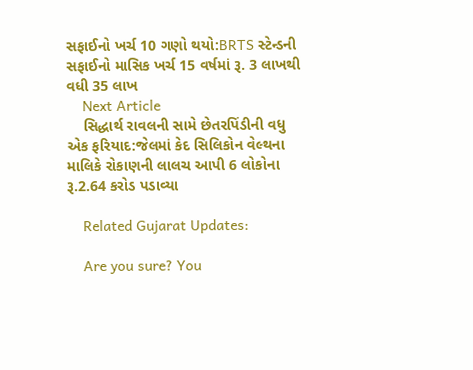સફાઈનો ખર્ચ 10 ગણો થયો:BRTS સ્ટેન્ડની સફાઈનો માસિક ખર્ચ 15 વર્ષમાં રૂ. 3 લાખથી વધી 35 લાખ
    Next Article
    સિદ્ધાર્થ રાવલની સામે છેતરપિંડીની વધુ એક ફરિયાદ:જેલમાં કેદ સિલિકોન વેલ્થના માલિકે રોકાણની લાલચ આપી 6 લોકોના રૂ.2.64 કરોડ પડાવ્યા

    Related Gujarat Updates:

    Are you sure? You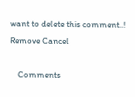want to delete this comment..! Remove Cancel

    Comments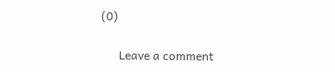(0)

      Leave a comment